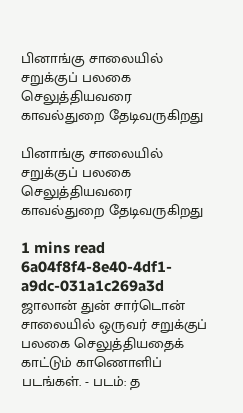பினாங்கு சாலையில் சறுக்குப் பலகை செலுத்தியவரை காவல்துறை தேடிவருகிறது

பினாங்கு சாலையில் சறுக்குப் பலகை செலுத்தியவரை காவல்துறை தேடிவருகிறது

1 mins read
6a04f8f4-8e40-4df1-a9dc-031a1c269a3d
ஜாலான் துன் சார்டொன் சாலையில் ஒருவர் சறுக்குப் பலகை செலுத்தியதைக் காட்டும் காணொளிப் படங்கள். - படம்: த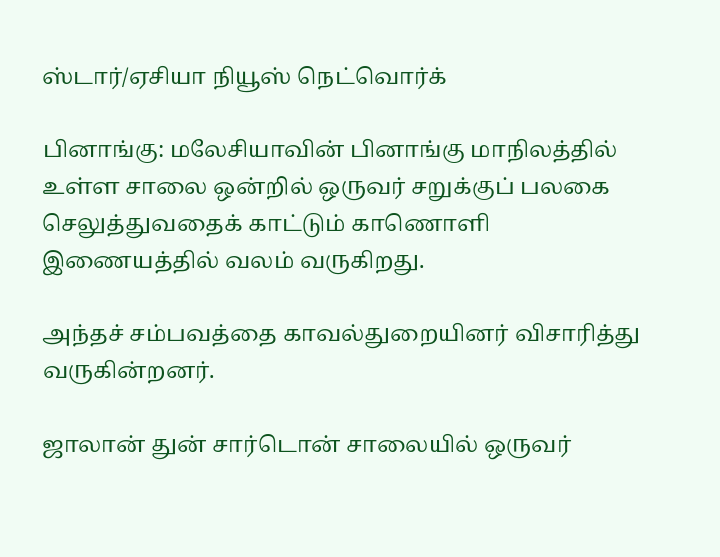ஸ்டார்/ஏசியா நியூஸ் நெட்வொர்க்

பினாங்கு: மலேசியாவின் பினாங்கு மாநிலத்தில் உள்ள சாலை ஒன்றில் ஒருவர் சறுக்குப் பலகை செலுத்துவதைக் காட்டும் காணொளி இணையத்தில் வலம் வருகிறது.

அந்தச் சம்பவத்தை காவல்துறையினர் விசாரித்து வருகின்றனர்.

ஜாலான் துன் சார்டொன் சாலையில் ஒருவர்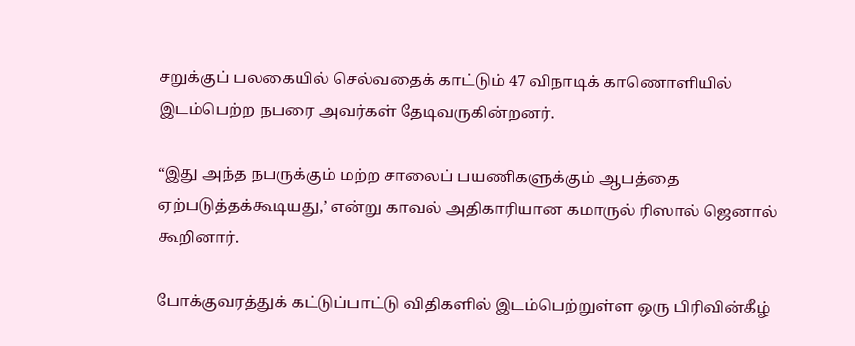சறுக்குப் பலகையில் செல்வதைக் காட்டும் 47 விநாடிக் காணொளியில் இடம்பெற்ற நபரை அவர்கள் தேடிவருகின்றனர்.

“இது அந்த நபருக்கும் மற்ற சாலைப் பயணிகளுக்கும் ஆபத்தை ஏற்படுத்தக்கூடியது,’ என்று காவல் அதிகாரியான கமாருல் ரிஸால் ஜெனால் கூறினார்.

போக்குவரத்துக் கட்டுப்பாட்டு விதிகளில் இடம்பெற்றுள்ள ஒரு பிரிவின்கீழ்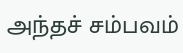அந்தச் சம்பவம்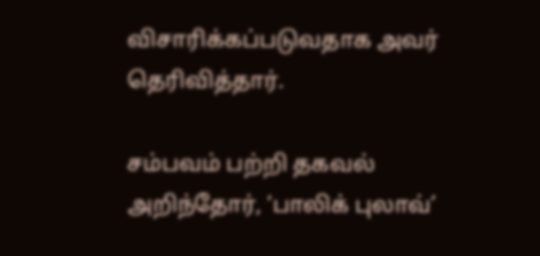விசாரிக்கப்படுவதாக அவர் தெரிவித்தார்.

சம்பவம் பற்றி தகவல் அறிந்தோர், ‘பாலிக் புலாவ்’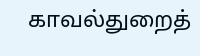காவல்துறைத்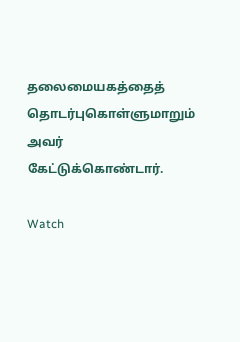தலைமையகத்தைத் தொடர்புகொள்ளுமாறும் அவர் கேட்டுக்கொண்டார்.

Watch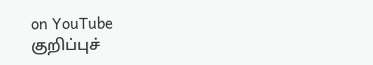on YouTube
குறிப்புச்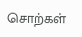சொற்கள்